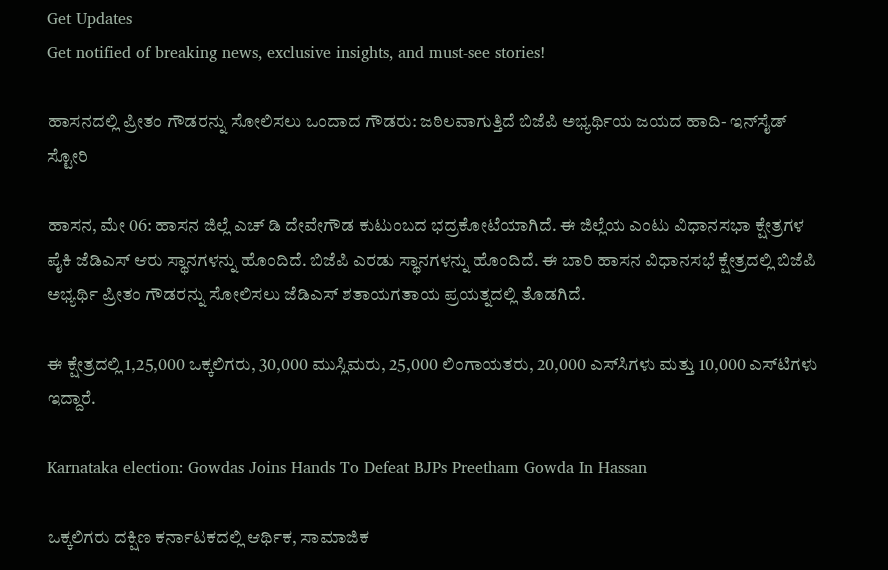Get Updates
Get notified of breaking news, exclusive insights, and must-see stories!

ಹಾಸನದಲ್ಲಿ ಪ್ರೀತಂ ಗೌಡರನ್ನು ಸೋಲಿಸಲು ಒಂದಾದ ಗೌಡರು: ಜಠಿಲವಾಗುತ್ತಿದೆ ಬಿಜೆಪಿ ಅಭ್ಯರ್ಥಿಯ ಜಯದ ಹಾದಿ- ಇನ್‌ಸೈಡ್‌ ಸ್ಟೋರಿ

ಹಾಸನ, ಮೇ 06: ಹಾಸನ ಜಿಲ್ಲೆ ಎಚ್ ಡಿ ದೇವೇಗೌಡ ಕುಟುಂಬದ ಭದ್ರಕೋಟೆಯಾಗಿದೆ. ಈ ಜಿಲ್ಲೆಯ ಎಂಟು ವಿಧಾನಸಭಾ ಕ್ಷೇತ್ರಗಳ ಪೈಕಿ ಜೆಡಿಎಸ್ ಆರು ಸ್ಥಾನಗಳನ್ನು ಹೊಂದಿದೆ. ಬಿಜೆಪಿ ಎರಡು ಸ್ಥಾನಗಳನ್ನು ಹೊಂದಿದೆ. ಈ ಬಾರಿ ಹಾಸನ ವಿಧಾನಸಭೆ ಕ್ಷೇತ್ರದಲ್ಲಿ ಬಿಜೆಪಿ ಅಭ್ಯರ್ಥಿ ಪ್ರೀತಂ ಗೌಡರನ್ನು ಸೋಲಿಸಲು ಜೆಡಿಎಸ್‌ ಶತಾಯಗತಾಯ ಪ್ರಯತ್ನದಲ್ಲಿ ತೊಡಗಿದೆ.

ಈ ಕ್ಷೇತ್ರದಲ್ಲಿ 1,25,000 ಒಕ್ಕಲಿಗರು, 30,000 ಮುಸ್ಲಿಮರು, 25,000 ಲಿಂಗಾಯತರು, 20,000 ಎಸ್‌ಸಿಗಳು ಮತ್ತು 10,000 ಎಸ್‌ಟಿಗಳು ಇದ್ದಾರೆ.

Karnataka election: Gowdas Joins Hands To Defeat BJPs Preetham Gowda In Hassan

ಒಕ್ಕಲಿಗರು ದಕ್ಷಿಣ ಕರ್ನಾಟಕದಲ್ಲಿ ಆರ್ಥಿಕ, ಸಾಮಾಜಿಕ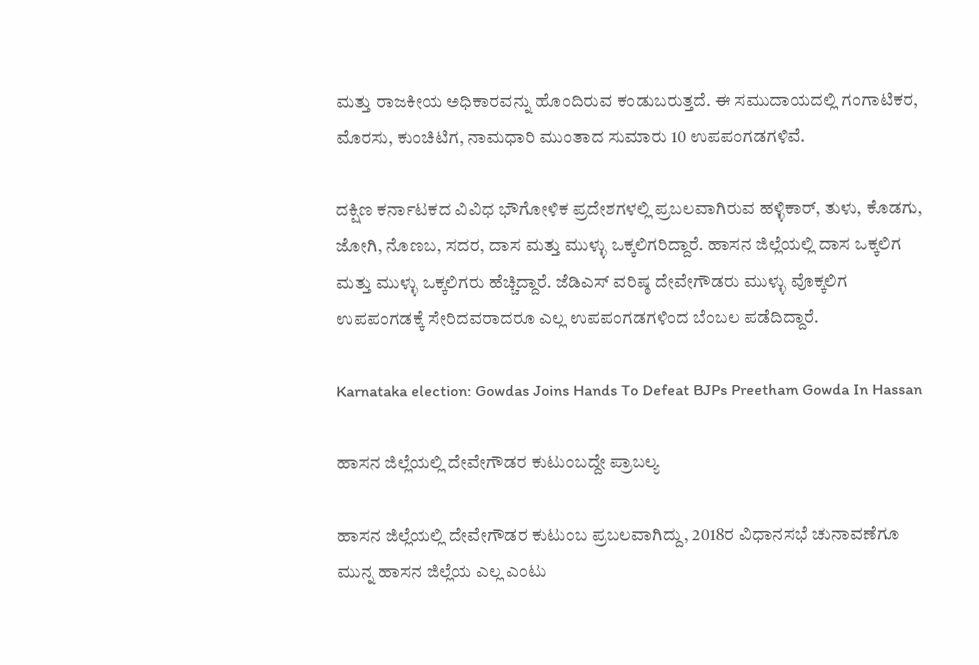ಮತ್ತು ರಾಜಕೀಯ ಅಧಿಕಾರವನ್ನು ಹೊಂದಿರುವ ಕಂಡುಬರುತ್ತದೆ. ಈ ಸಮುದಾಯದಲ್ಲಿ ಗಂಗಾಟಿಕರ, ಮೊರಸು, ಕುಂಚಿಟಿಗ, ನಾಮಧಾರಿ ಮುಂತಾದ ಸುಮಾರು 10 ಉಪಪಂಗಡಗಳಿವೆ.

ದಕ್ಷಿಣ ಕರ್ನಾಟಕದ ವಿವಿಧ ಭೌಗೋಳಿಕ ಪ್ರದೇಶಗಳಲ್ಲಿ ಪ್ರಬಲವಾಗಿರುವ ಹಳ್ಳಿಕಾರ್, ತುಳು, ಕೊಡಗು, ಜೋಗಿ, ನೊಣಬ, ಸದರ, ದಾಸ ಮತ್ತು ಮುಳ್ಳು ಒಕ್ಕಲಿಗರಿದ್ದಾರೆ. ಹಾಸನ ಜಿಲ್ಲೆಯಲ್ಲಿ ದಾಸ ಒಕ್ಕಲಿಗ ಮತ್ತು ಮುಳ್ಳು ಒಕ್ಕಲಿಗರು ಹೆಚ್ಚಿದ್ದಾರೆ. ಜೆಡಿಎಸ್ ವರಿಷ್ಠ ದೇವೇಗೌಡರು ಮುಳ್ಳು ವೊಕ್ಕಲಿಗ ಉಪಪಂಗಡಕ್ಕೆ ಸೇರಿದವರಾದರೂ ಎಲ್ಲ ಉಪಪಂಗಡಗಳಿಂದ ಬೆಂಬಲ ಪಡೆದಿದ್ದಾರೆ.

Karnataka election: Gowdas Joins Hands To Defeat BJPs Preetham Gowda In Hassan

ಹಾಸನ ಜಿಲ್ಲೆಯಲ್ಲಿ ದೇವೇಗೌಡರ ಕುಟುಂಬದ್ದೇ ಪ್ರಾಬಲ್ಯ

ಹಾಸನ ಜಿಲ್ಲೆಯಲ್ಲಿ ದೇವೇಗೌಡರ ಕುಟುಂಬ ಪ್ರಬಲವಾಗಿದ್ದು, 2018ರ ವಿಧಾನಸಭೆ ಚುನಾವಣೆಗೂ ಮುನ್ನ ಹಾಸನ ಜಿಲ್ಲೆಯ ಎಲ್ಲ ಎಂಟು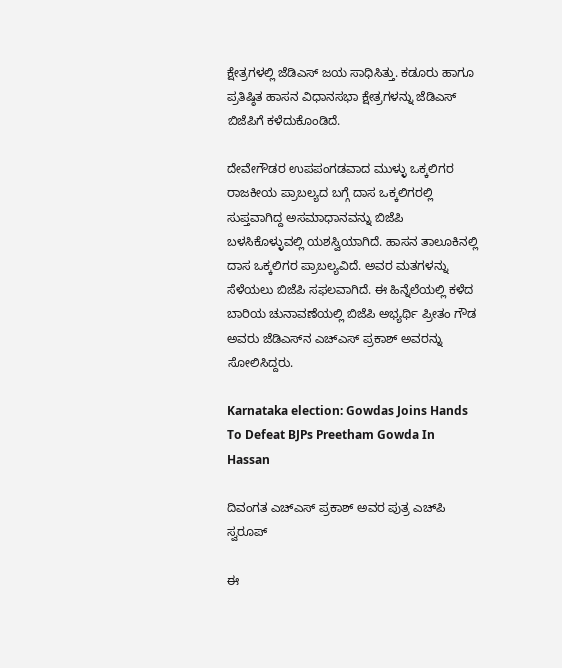ಕ್ಷೇತ್ರಗಳಲ್ಲಿ ಜೆಡಿಎಸ್‌ ಜಯ ಸಾಧಿಸಿತ್ತು. ಕಡೂರು ಹಾಗೂ ಪ್ರತಿಷ್ಠಿತ ಹಾಸನ ವಿಧಾನಸಭಾ ಕ್ಷೇತ್ರಗಳನ್ನು ಜೆಡಿಎಸ್‌ ಬಿಜೆಪಿಗೆ ಕಳೆದುಕೊಂಡಿದೆ.

ದೇವೇಗೌಡರ ಉಪಪಂಗಡವಾದ ಮುಳ್ಳು ಒಕ್ಕಲಿಗರ ರಾಜಕೀಯ ಪ್ರಾಬಲ್ಯದ ಬಗ್ಗೆ ದಾಸ ಒಕ್ಕಲಿಗರಲ್ಲಿ ಸುಪ್ತವಾಗಿದ್ದ ಅಸಮಾಧಾನವನ್ನು ಬಿಜೆಪಿ ಬಳಸಿಕೊಳ್ಳುವಲ್ಲಿ ಯಶಸ್ವಿಯಾಗಿದೆ. ಹಾಸನ ತಾಲೂಕಿನಲ್ಲಿ ದಾಸ ಒಕ್ಕಲಿಗರ ಪ್ರಾಬಲ್ಯವಿದೆ. ಅವರ ಮತಗಳನ್ನು ಸೆಳೆಯಲು ಬಿಜೆಪಿ ಸಫಲವಾಗಿದೆ. ಈ ಹಿನ್ನೆಲೆಯಲ್ಲಿ ಕಳೆದ ಬಾರಿಯ ಚುನಾವಣೆಯಲ್ಲಿ ಬಿಜೆಪಿ ಅಭ್ಯರ್ಥಿ ಪ್ರೀತಂ ಗೌಡ ಅವರು ಜೆಡಿಎಸ್‌ನ ಎಚ್‌ಎಸ್‌ ಪ್ರಕಾಶ್‌ ಅವರನ್ನು ಸೋಲಿಸಿದ್ದರು.

Karnataka election: Gowdas Joins Hands To Defeat BJPs Preetham Gowda In Hassan

ದಿವಂಗತ ಎಚ್ಎಸ್ ಪ್ರಕಾಶ್ ಅವರ ಪುತ್ರ ಎಚ್‌ಪಿ ಸ್ವರೂಪ್

ಈ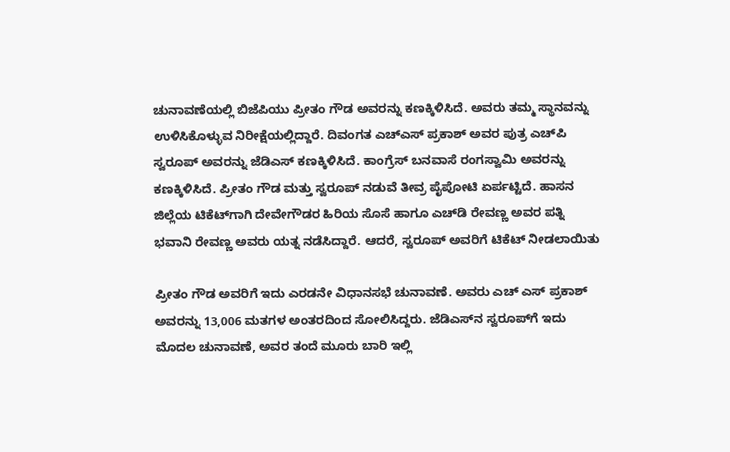ಚುನಾವಣೆಯಲ್ಲಿ ಬಿಜೆಪಿಯು ಪ್ರೀತಂ ಗೌಡ ಅವರನ್ನು ಕಣಕ್ಕಿಳಿಸಿದೆ. ಅವರು ತಮ್ಮ ಸ್ಥಾನವನ್ನು ಉಳಿಸಿಕೊಳ್ಳುವ ನಿರೀಕ್ಷೆಯಲ್ಲಿದ್ದಾರೆ. ದಿವಂಗತ ಎಚ್ಎಸ್ ಪ್ರಕಾಶ್ ಅವರ ಪುತ್ರ ಎಚ್‌ಪಿ ಸ್ವರೂಪ್ ಅವರನ್ನು ಜೆಡಿಎಸ್ ಕಣಕ್ಕಿಳಿಸಿದೆ. ಕಾಂಗ್ರೆಸ್ ಬನವಾಸೆ ರಂಗಸ್ವಾಮಿ ಅವರನ್ನು ಕಣಕ್ಕಿಳಿಸಿದೆ. ಪ್ರೀತಂ ಗೌಡ ಮತ್ತು ಸ್ವರೂಪ್ ನಡುವೆ ತೀವ್ರ ಪೈಪೋಟಿ ಏರ್ಪಟ್ಟಿದೆ. ಹಾಸನ ಜಿಲ್ಲೆಯ ಟಿಕೆಟ್‌ಗಾಗಿ ದೇವೇಗೌಡರ ಹಿರಿಯ ಸೊಸೆ ಹಾಗೂ ಎಚ್‌ಡಿ ರೇವಣ್ಣ ಅವರ ಪತ್ನಿ ಭವಾನಿ ರೇವಣ್ಣ ಅವರು ಯತ್ನ ನಡೆಸಿದ್ದಾರೆ. ಆದರೆ, ಸ್ವರೂಪ್‌ ಅವರಿಗೆ ಟಿಕೆಟ್‌ ನೀಡಲಾಯಿತು

ಪ್ರೀತಂ ಗೌಡ ಅವರಿಗೆ ಇದು ಎರಡನೇ ವಿಧಾನಸಭೆ ಚುನಾವಣೆ. ಅವರು ಎಚ್ ಎಸ್ ಪ್ರಕಾಶ್ ಅವರನ್ನು 13,006 ಮತಗಳ ಅಂತರದಿಂದ ಸೋಲಿಸಿದ್ದರು. ಜೆಡಿಎಸ್‌ನ ಸ್ವರೂಪ್‌ಗೆ ಇದು ಮೊದಲ ಚುನಾವಣೆ, ಅವರ ತಂದೆ ಮೂರು ಬಾರಿ ಇಲ್ಲಿ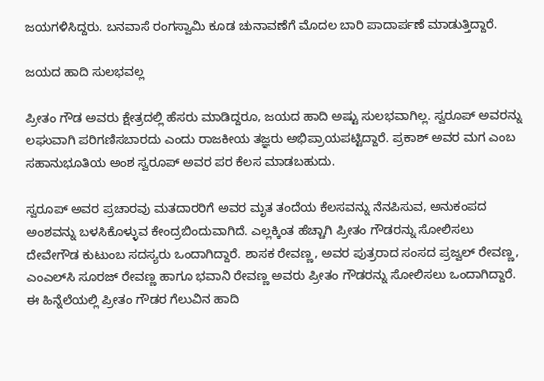ಜಯಗಳಿಸಿದ್ದರು. ಬನವಾಸೆ ರಂಗಸ್ವಾಮಿ ಕೂಡ ಚುನಾವಣೆಗೆ ಮೊದಲ ಬಾರಿ ಪಾದಾರ್ಪಣೆ ಮಾಡುತ್ತಿದ್ದಾರೆ.

ಜಯದ ಹಾದಿ ಸುಲಭವಲ್ಲ

ಪ್ರೀತಂ ಗೌಡ ಅವರು ಕ್ಷೇತ್ರದಲ್ಲಿ ಹೆಸರು ಮಾಡಿದ್ದರೂ, ಜಯದ ಹಾದಿ ಅಷ್ಟು ಸುಲಭವಾಗಿಲ್ಲ. ಸ್ವರೂಪ್ ಅವರನ್ನು ಲಘುವಾಗಿ ಪರಿಗಣಿಸಬಾರದು ಎಂದು ರಾಜಕೀಯ ತಜ್ಞರು ಅಭಿಪ್ರಾಯಪಟ್ಟಿದ್ದಾರೆ. ಪ್ರಕಾಶ್ ಅವರ ಮಗ ಎಂಬ ಸಹಾನುಭೂತಿಯ ಅಂಶ ಸ್ವರೂಪ್‌ ಅವರ ಪರ ಕೆಲಸ ಮಾಡಬಹುದು.

ಸ್ವರೂಪ್ ಅವರ ಪ್ರಚಾರವು ಮತದಾರರಿಗೆ ಅವರ ಮೃತ ತಂದೆಯ ಕೆಲಸವನ್ನು ನೆನಪಿಸುವ, ಅನುಕಂಪದ ಅಂಶವನ್ನು ಬಳಸಿಕೊಳ್ಳುವ ಕೇಂದ್ರಬಿಂದುವಾಗಿದೆ. ಎಲ್ಲಕ್ಕಿಂತ ಹೆಚ್ಚಾಗಿ ಪ್ರೀತಂ ಗೌಡರನ್ನು ಸೋಲಿಸಲು ದೇವೇಗೌಡ ಕುಟುಂಬ ಸದಸ್ಯರು ಒಂದಾಗಿದ್ದಾರೆ. ಶಾಸಕ ರೇವಣ್ಣ, ಅವರ ಪುತ್ರರಾದ ಸಂಸದ ಪ್ರಜ್ವಲ್‌ ರೇವಣ್ಣ, ಎಂಎಲ್‌ಸಿ ಸೂರಜ್‌ ರೇವಣ್ಣ ಹಾಗೂ ಭವಾನಿ ರೇವಣ್ಣ ಅವರು ಪ್ರೀತಂ ಗೌಡರನ್ನು ಸೋಲಿಸಲು ಒಂದಾಗಿದ್ದಾರೆ. ಈ ಹಿನ್ನೆಲೆಯಲ್ಲಿ ಪ್ರೀತಂ ಗೌಡರ ಗೆಲುವಿನ ಹಾದಿ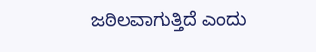ಜಠಿಲವಾಗುತ್ತಿದೆ ಎಂದು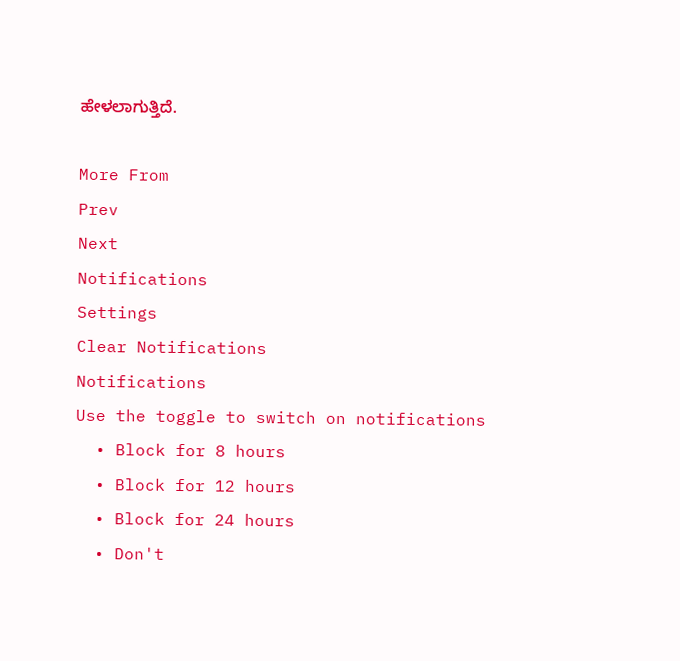ಹೇಳಲಾಗುತ್ತಿದೆ.

More From
Prev
Next
Notifications
Settings
Clear Notifications
Notifications
Use the toggle to switch on notifications
  • Block for 8 hours
  • Block for 12 hours
  • Block for 24 hours
  • Don't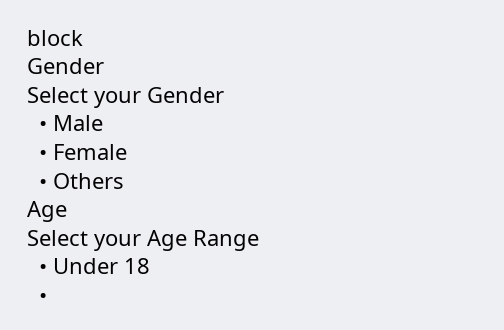block
Gender
Select your Gender
  • Male
  • Female
  • Others
Age
Select your Age Range
  • Under 18
  •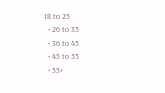18 to 25
  • 26 to 35
  • 36 to 45
  • 45 to 55
  • 55+